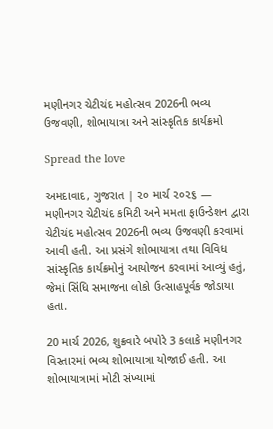મણીનગર ચેટીચંદ મહોત્સવ 2026ની ભવ્ય ઉજવણી, શોભાયાત્રા અને સાંસ્કૃતિક કાર્યક્રમો

Spread the love

અમદાવાદ, ગુજરાત | ૨૦ માર્ચ ૨૦૨૬ — મણીનગર ચેટીચંદ કમિટી અને મમતા ફાઉન્ડેશન દ્વારા ચેટીચંદ મહોત્સવ 2026ની ભવ્ય ઉજવણી કરવામાં આવી હતી. આ પ્રસંગે શોભાયાત્રા તથા વિવિધ સાંસ્કૃતિક કાર્યક્રમોનું આયોજન કરવામાં આવ્યું હતું, જેમાં સિંધિ સમાજના લોકો ઉત્સાહપૂર્વક જોડાયા હતા.

20 માર્ચ 2026, શુક્રવારે બપોરે 3 કલાકે મણીનગર વિસ્તારમાં ભવ્ય શોભાયાત્રા યોજાઈ હતી. આ શોભાયાત્રામાં મોટી સંખ્યામાં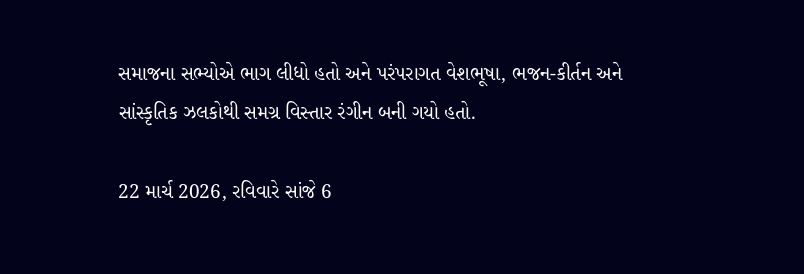સમાજના સભ્યોએ ભાગ લીધો હતો અને પરંપરાગત વેશભૂષા, ભજન-કીર્તન અને સાંસ્કૃતિક ઝલકોથી સમગ્ર વિસ્તાર રંગીન બની ગયો હતો.

22 માર્ચ 2026, રવિવારે સાંજે 6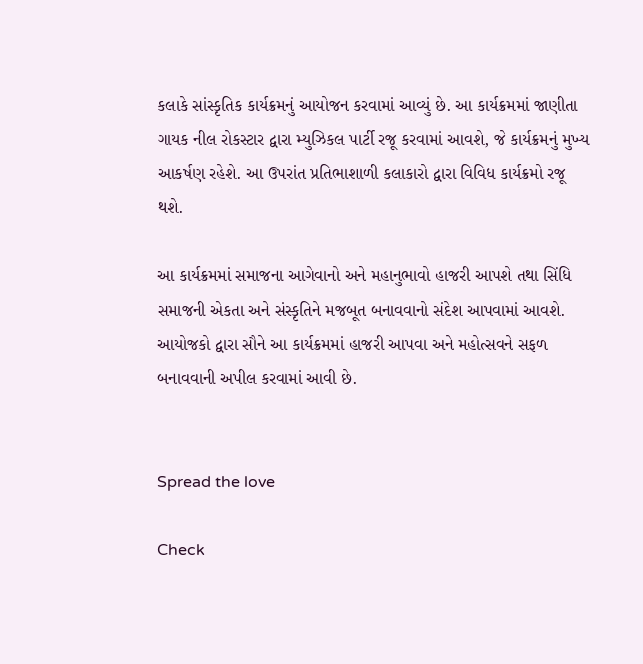કલાકે સાંસ્કૃતિક કાર્યક્રમનું આયોજન કરવામાં આવ્યું છે. આ કાર્યક્રમમાં જાણીતા ગાયક નીલ રોકસ્ટાર દ્વારા મ્યુઝિકલ પાર્ટી રજૂ કરવામાં આવશે, જે કાર્યક્રમનું મુખ્ય આકર્ષણ રહેશે. આ ઉપરાંત પ્રતિભાશાળી કલાકારો દ્વારા વિવિધ કાર્યક્રમો રજૂ થશે.

આ કાર્યક્રમમાં સમાજના આગેવાનો અને મહાનુભાવો હાજરી આપશે તથા સિંધિ સમાજની એકતા અને સંસ્કૃતિને મજબૂત બનાવવાનો સંદેશ આપવામાં આવશે. આયોજકો દ્વારા સૌને આ કાર્યક્રમમાં હાજરી આપવા અને મહોત્સવને સફળ બનાવવાની અપીલ કરવામાં આવી છે.


Spread the love

Check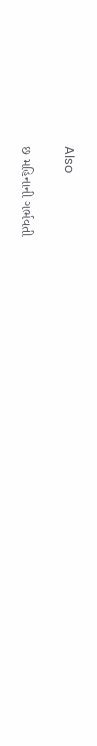Also

છ મહિનાની ગર્ભવતી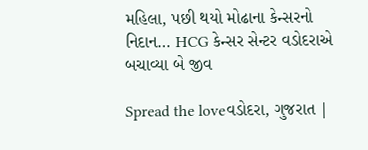મહિલા, પછી થયો મોઢાના કેન્સરનો નિદાન… HCG કેન્સર સેન્ટર વડોદરાએ બચાવ્યા બે જીવ

Spread the loveવડોદરા, ગુજરાત |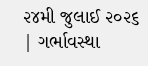૨૪મી જુલાઈ ૨૦૨૬ | ગર્ભાવસ્થા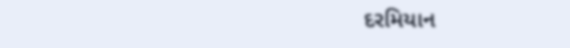દરમિયાન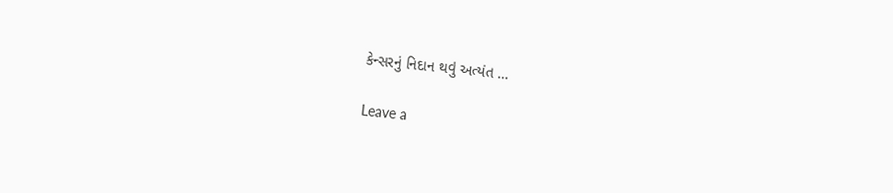કેન્સરનું નિદાન થવું અત્યંત …

Leave a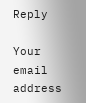Reply

Your email address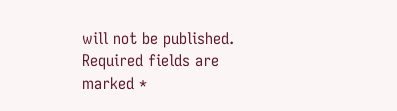will not be published. Required fields are marked *